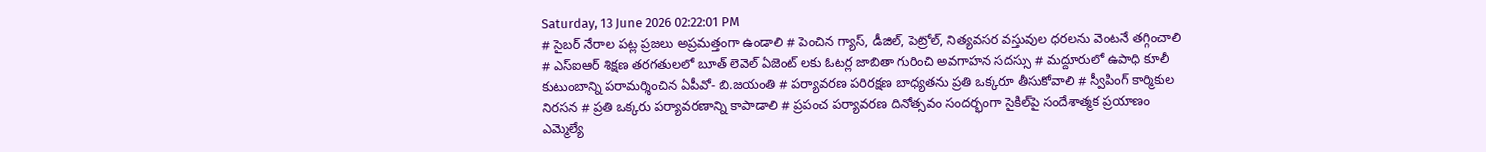Saturday, 13 June 2026 02:22:01 PM
# సైబర్ నేరాల పట్ల ప్రజలు అప్రమత్తంగా ఉండాలి # పెంచిన గ్యాస్, డీజిల్, పెట్రోల్, నిత్యవసర వస్తువుల ధరలను వెంటనే తగ్గించాలి # ఎస్ఐఆర్ శిక్షణ తరగతులలో బూత్ లెవెల్ ఏజెంట్ లకు ఓటర్ల జాబితా గురించి అవగాహన సదస్సు # మద్దూరులో ఉపాధి కూలీ కుటుంబాన్ని పరామర్శించిన ఏపీవో- బి.జయంతి # పర్యావరణ పరిరక్షణ బాధ్యతను ప్రతి ఒక్కరూ తీసుకోవాలి # స్వీపింగ్ కార్మికుల నిరసన # ప్రతి ఒక్కరు పర్యావరణాన్ని కాపాడాలి # ప్రపంచ పర్యావరణ దినోత్సవం సందర్భంగా సైకిల్‌పై సందేశాత్మక ప్రయాణం ఎమ్మెల్యే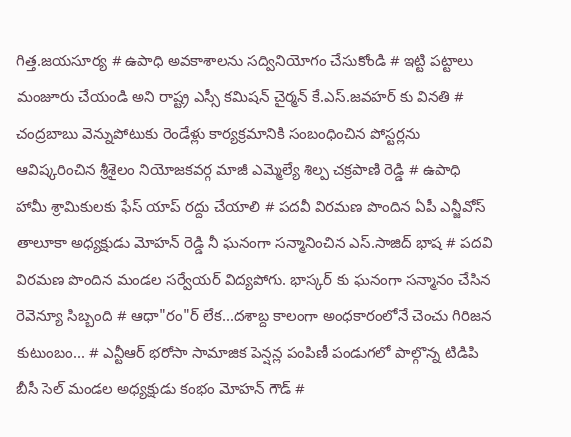గిత్త.జయసూర్య # ఉపాధి అవకాశాలను సద్వినియోగం చేసుకోండి # ఇట్టి పట్టాలు మంజూరు చేయండి అని రాష్ట్ర ఎస్సీ కమిషన్ చైర్మన్ కే.ఎస్.జవహర్ కు వినతి # చంద్రబాబు వెన్నుపోటుకు రెండేళ్లు కార్యక్రమానికి సంబంధించిన పోస్టర్లను ఆవిష్కరించిన శ్రీశైలం నియోజకవర్గ మాజీ ఎమ్మెల్యే శిల్ప చక్రపాణి రెడ్డి # ఉపాధి హామీ శ్రామికులకు ఫేస్ యాప్ రద్దు చేయాలి # పదవీ విరమణ పొందిన ఏపీ ఎన్జీవోస్ తాలూకా అధ్యక్షుడు మోహన్ రెడ్డి నీ ఘనంగా సన్మానించిన ఎస్.సాజిద్ భాష # పదవి విరమణ పొందిన మండల సర్వేయర్ విద్యపోగు. భాస్కర్ కు ఘనంగా సన్మానం చేసిన రెవెన్యూ సిబ్బంది # ఆధా"రం"ర్‌ లేక...దశాబ్ద కాలంగా అంధకారంలోనే చెంచు గిరిజన కుటుంబం... # ఎన్టీఆర్ భరోసా సామాజిక పెన్షన్ల పంపిణీ పండుగలో పాల్గొన్న టిడిపి బీసీ సెల్ మండల అధ్యక్షుడు కంభం మోహన్ గౌడ్ #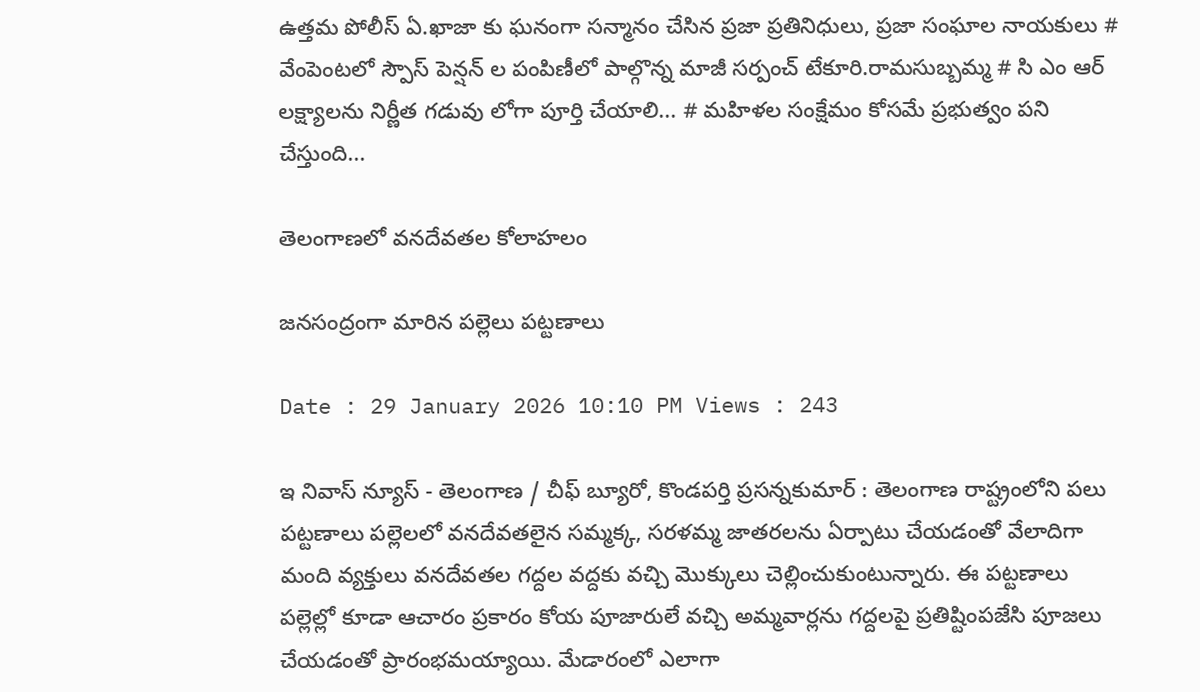ఉత్తమ పోలీస్ ఏ.ఖాజా కు ఘనంగా సన్మానం చేసిన ప్రజా ప్రతినిధులు, ప్రజా సంఘాల నాయకులు # వేంపెంటలో స్పౌస్ పెన్షన్ ల పంపిణీలో పాల్గొన్న మాజీ సర్పంచ్ టేకూరి.రామసుబ్బమ్మ # సి ఎం ఆర్ లక్ష్యాలను నిర్ణీత గడువు లోగా పూర్తి చేయాలి... # మహిళల సంక్షేమం కోసమే ప్రభుత్వం పని చేస్తుంది...

తెలంగాణలో వనదేవతల కోలాహలం

జనసంద్రంగా మారిన పల్లెలు పట్టణాలు

Date : 29 January 2026 10:10 PM Views : 243

ఇ నివాస్ న్యూస్ - తెలంగాణ / చీఫ్ బ్యూరో, కొండపర్తి ప్రసన్నకుమార్ : తెలంగాణ రాష్ట్రంలోని పలు పట్టణాలు పల్లెలలో వనదేవతలైన సమ్మక్క, సరళమ్మ జాతరలను ఏర్పాటు చేయడంతో వేలాదిగా మంది వ్యక్తులు వనదేవతల గద్దల వద్దకు వచ్చి మొక్కులు చెల్లించుకుంటున్నారు. ఈ పట్టణాలు పల్లెల్లో కూడా ఆచారం ప్రకారం కోయ పూజారులే వచ్చి అమ్మవార్లను గద్దలపై ప్రతిష్టింపజేసి పూజలు చేయడంతో ప్రారంభమయ్యాయి. మేడారంలో ఎలాగా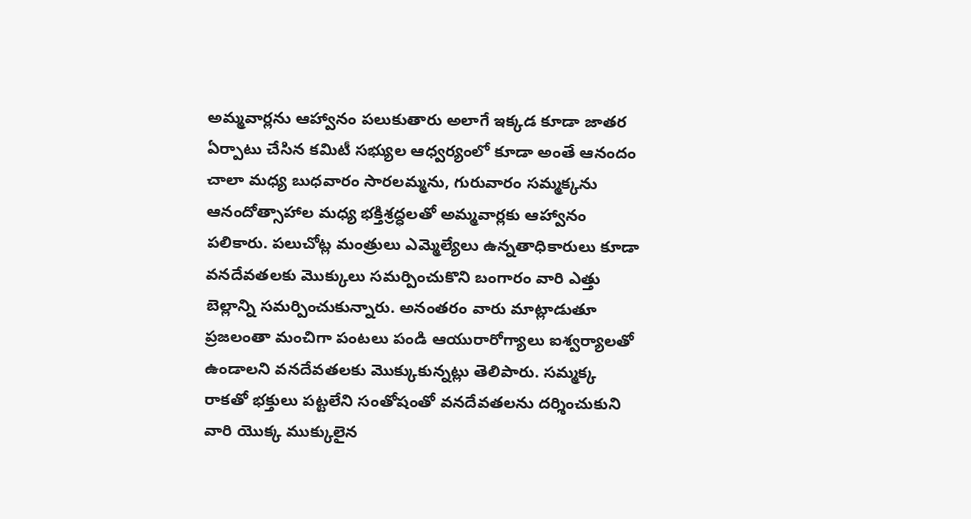అమ్మవార్లను ఆహ్వానం పలుకుతారు అలాగే ఇక్కడ కూడా జాతర ఏర్పాటు చేసిన కమిటీ సభ్యుల ఆధ్వర్యంలో కూడా అంతే ఆనందం చాలా మధ్య బుధవారం సారలమ్మను, గురువారం సమ్మక్కను ఆనందోత్సాహాల మధ్య భక్తిశ్రద్ధలతో అమ్మవార్లకు ఆహ్వానం పలికారు. పలుచోట్ల మంత్రులు ఎమ్మెల్యేలు ఉన్నతాధికారులు కూడా వనదేవతలకు మొక్కులు సమర్పించుకొని బంగారం వారి ఎత్తు బెల్లాన్ని సమర్పించుకున్నారు. అనంతరం వారు మాట్లాడుతూ ప్రజలంతా మంచిగా పంటలు పండి ఆయురారోగ్యాలు ఐశ్వర్యాలతో ఉండాలని వనదేవతలకు మొక్కుకున్నట్లు తెలిపారు. సమ్మక్క రాకతో భక్తులు పట్టలేని సంతోషంతో వనదేవతలను దర్శించుకుని వారి యొక్క ముక్కులైన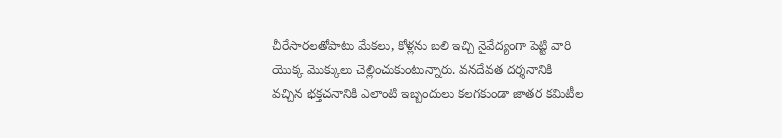చీరేసారలతోపాటు మేకలు, కోళ్లను బలి ఇచ్చి నైవేద్యంగా పెట్టి వారి యొక్క మొక్కులు చెల్లించుకుంటున్నారు. వనదేవత దర్శనానికి వచ్చిన భక్తచనానికి ఎలాంటి ఇబ్బందులు కలగకుండా జాతర కమిటీల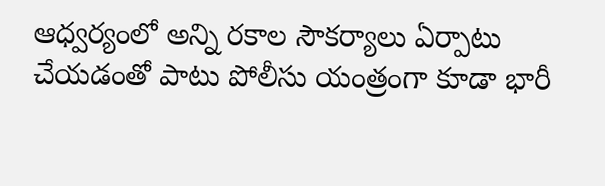ఆధ్వర్యంలో అన్ని రకాల సౌకర్యాలు ఏర్పాటు చేయడంతో పాటు పోలీసు యంత్రంగా కూడా భారీ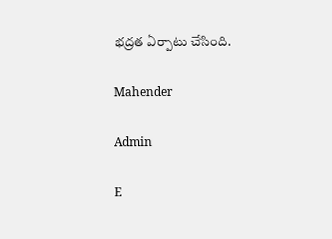భద్రత ఏర్పాటు చేసింది.

Mahender

Admin

E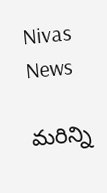Nivas News

మరిన్ని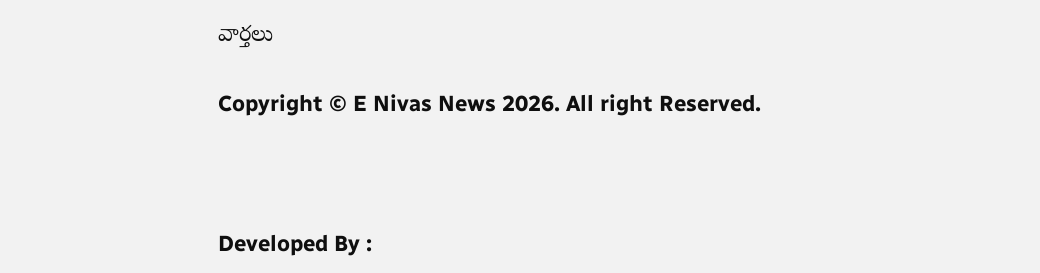వార్తలు

Copyright © E Nivas News 2026. All right Reserved.



Developed By :